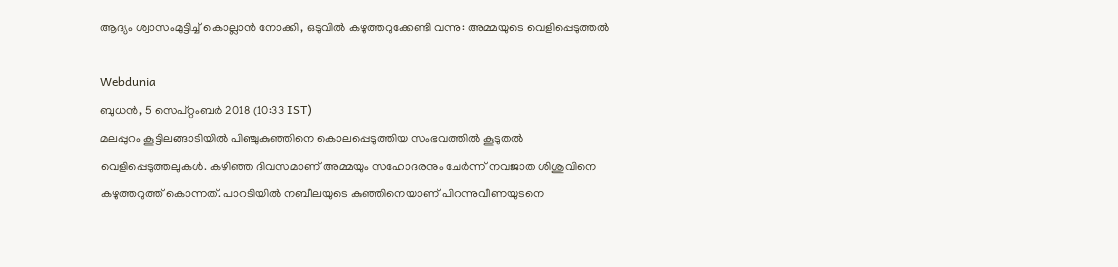ആദ്യം ശ്വാസം‌മുട്ടിച്ച് കൊല്ലാൻ നോക്കി, ഒടുവിൽ കഴുത്തറുക്കേണ്ടി വന്നു: അമ്മയുടെ വെളിപ്പെടുത്തൽ

Webdunia
ബുധന്‍, 5 സെപ്‌റ്റംബര്‍ 2018 (10:33 IST)
മലപ്പുറം കൂട്ടിലങ്ങാടിയിൽ പിഞ്ചുകുഞ്ഞിനെ കൊലപ്പെടുത്തിയ സംഭവത്തിൽ കൂടുതൽ വെളിപ്പെടുത്തലുകൾ. കഴിഞ്ഞ ദിവസമാണ് അമ്മയും സഹോദരനും ചേർന്ന് നവജാത ശിശുവിനെ കഴുത്തറുത്ത് കൊന്നത്. പാറടിയിൽ നബീലയുടെ കുഞ്ഞിനെയാണ് പിറന്നുവീണയുടനെ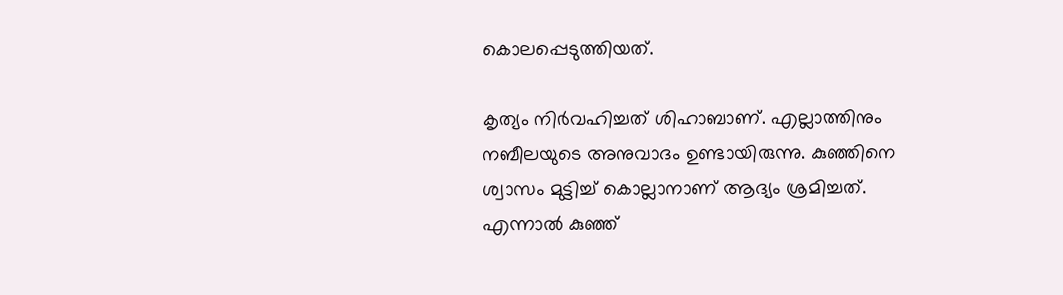കൊലപ്പെടുത്തിയത്.

കൃത്യം നിര്‍വഹിച്ചത് ശിഹാബാണ്. എല്ലാത്തിനും നബീലയുടെ അനുവാദം ഉണ്ടായിരുന്നു. കുഞ്ഞിനെ ശ്വാസം മുട്ടിച്ച് കൊല്ലാനാണ് ആദ്യം ശ്രമിച്ചത്. എന്നാൽ കുഞ്ഞ്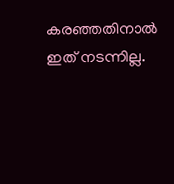കരഞ്ഞതിനാൽ ഇത് നടന്നില്ല.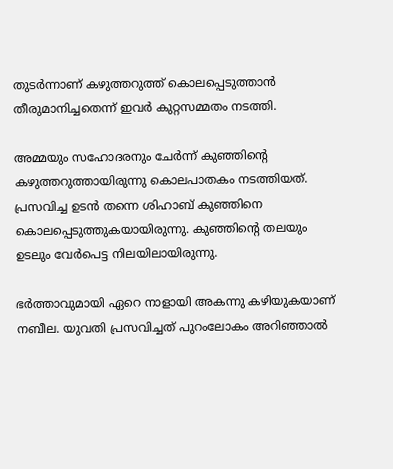തുടർന്നാണ് കഴുത്തറുത്ത് കൊലപ്പെടുത്താൻ തീരുമാനിച്ചതെന്ന് ഇവർ കുറ്റസമ്മതം നടത്തി.

അമ്മയും സഹോദരനും ചേർന്ന് കുഞ്ഞിന്റെ കഴുത്തറുത്തായിരുന്നു കൊലപാതകം നടത്തിയത്. പ്രസവിച്ച ഉടൻ തന്നെ ശിഹാബ് കുഞ്ഞിനെ കൊലപ്പെടുത്തുകയായിരുന്നു. കുഞ്ഞിന്റെ തലയും ഉടലും വേർപെട്ട നിലയിലായിരുന്നു.

ഭര്‍ത്താവുമായി ഏറെ നാളായി അകന്നു കഴിയുകയാണ് നബീല. യുവതി പ്രസവിച്ചത് പുറംലോകം അറിഞ്ഞാല്‍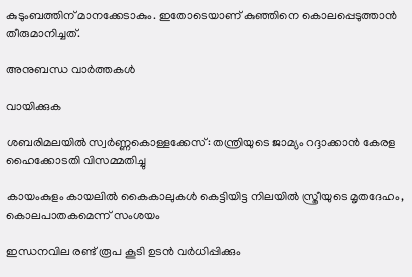കുടുംബത്തിന് മാനക്കേടാകും. ഇതോടെയാണ് കുഞ്ഞിനെ കൊലപ്പെടുത്താൻ തീരുമാനിച്ചത്.

അനുബന്ധ വാര്‍ത്തകള്‍

വായിക്കുക

ശബരിമലയില്‍ സ്വര്‍ണ്ണകൊള്ളക്കേസ്: തന്ത്രിയുടെ ജാമ്യം റദ്ദാക്കാന്‍ കേരള ഹൈക്കോടതി വിസമ്മതിച്ചു

കായംകുളം കായലില്‍ കൈകാലുകള്‍ കെട്ടിയിട്ട നിലയില്‍ സ്ത്രീയുടെ മൃതദേഹം, കൊലപാതകമെന്ന് സംശയം

ഇന്ധനവില രണ്ട് രൂപ കൂടി ഉടൻ വർധിപ്പിക്കും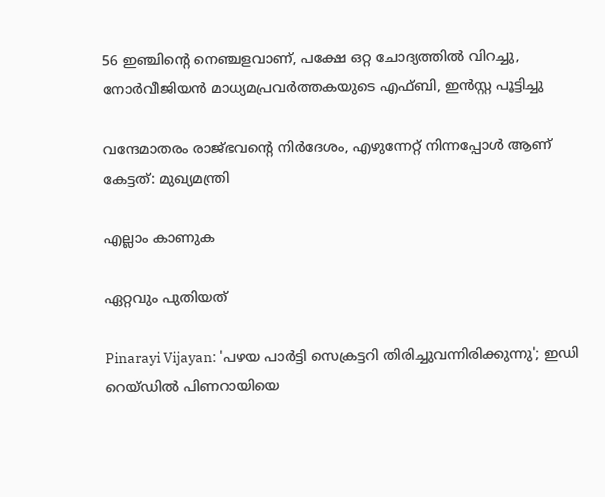56 ഇഞ്ചിന്റെ നെഞ്ചളവാണ്, പക്ഷേ ഒറ്റ ചോദ്യത്തില്‍ വിറച്ചു, നോര്‍വീജിയന്‍ മാധ്യമപ്രവര്‍ത്തകയുടെ എഫ്ബി, ഇന്‍സ്റ്റ പൂട്ടിച്ചു

വന്ദേമാതരം രാജ്ഭവന്റെ നിർദേശം, എഴുന്നേറ്റ് നിന്നപ്പോൾ ആണ് കേട്ടത്: മുഖ്യമന്ത്രി

എല്ലാം കാണുക

ഏറ്റവും പുതിയത്

Pinarayi Vijayan: 'പഴയ പാർട്ടി സെക്രട്ടറി തിരിച്ചുവന്നിരിക്കുന്നു'; ഇഡി റെയ്ഡിൽ പിണറായിയെ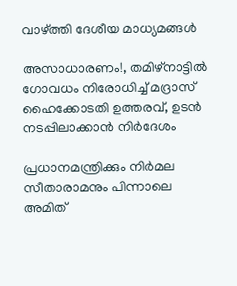വാഴ്ത്തി ദേശീയ മാധ്യമങ്ങൾ

അസാധാരണം!, തമിഴ്‌നാട്ടിൽ ഗോവധം നിരോധിച്ച് മദ്രാസ് ഹൈക്കോടതി ഉത്തരവ്, ഉടൻ നടപ്പിലാക്കാൻ നിർദേശം

പ്രധാനമന്ത്രിക്കും നിര്‍മല സീതാരാമനും പിന്നാലെ അമിത്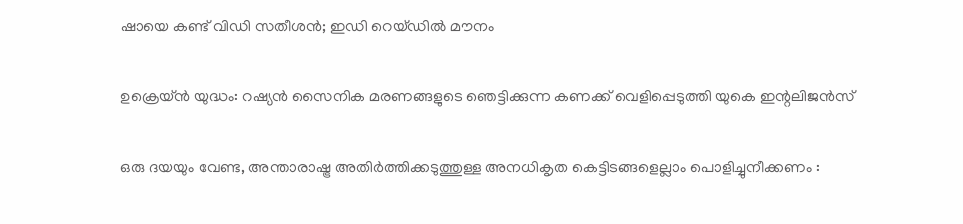ഷായെ കണ്ട് വിഡി സതീശന്‍; ഇഡി റെയ്ഡില്‍ മൗനം

ഉക്രെയ്ന്‍ യുദ്ധം: റഷ്യന്‍ സൈനിക മരണങ്ങളുടെ ഞെട്ടിക്കുന്ന കണക്ക് വെളിപ്പെടുത്തി യുകെ ഇന്റലിജന്‍സ്

ഒരു ദയയും വേണ്ട, അന്താരാഷ്ട്ര അതിർത്തിക്കടുത്തുള്ള അനധികൃത കെട്ടിടങ്ങളെല്ലാം പൊളിച്ചുനീക്കണം :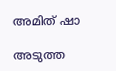അമിത് ഷാ

അടുത്ത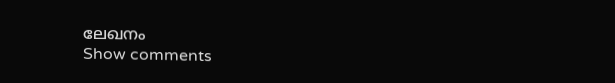ലേഖനം
Show comments